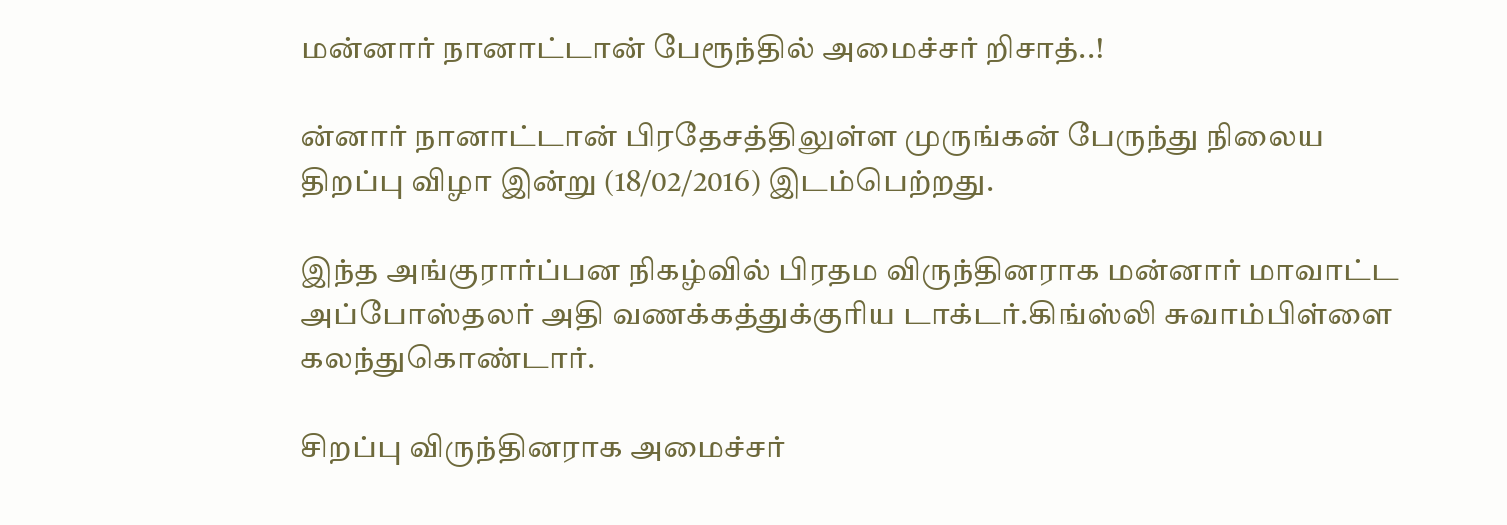மன்னார் நானாட்டான் பேரூந்தில் அமைச்சர் றிசாத்..!

ன்னார் நானாட்டான் பிரதேசத்திலுள்ள முருங்கன் பேருந்து நிலைய திறப்பு விழா இன்று (18/02/2016) இடம்பெற்றது.

இந்த அங்குரார்ப்பன நிகழ்வில் பிரதம விருந்தினராக மன்னார் மாவாட்ட அப்போஸ்தலர் அதி வணக்கத்துக்குரிய டாக்டர்.கிங்ஸ்லி சுவாம்பிள்ளை கலந்துகொண்டார்.

சிறப்பு விருந்தினராக அமைச்சர்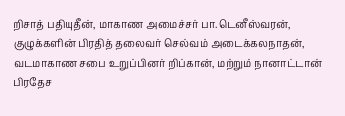றிசாத் பதியுதீன், மாகாண அமைச்சர் பா.டெனீஸ்வரன், குழுக்களின் பிரதித் தலைவர் செல்வம் அடைக்கலநாதன், வடமாகாண சபை உறுப்பினர் றிப்கான், மற்றும் நானாட்டான் பிரதேச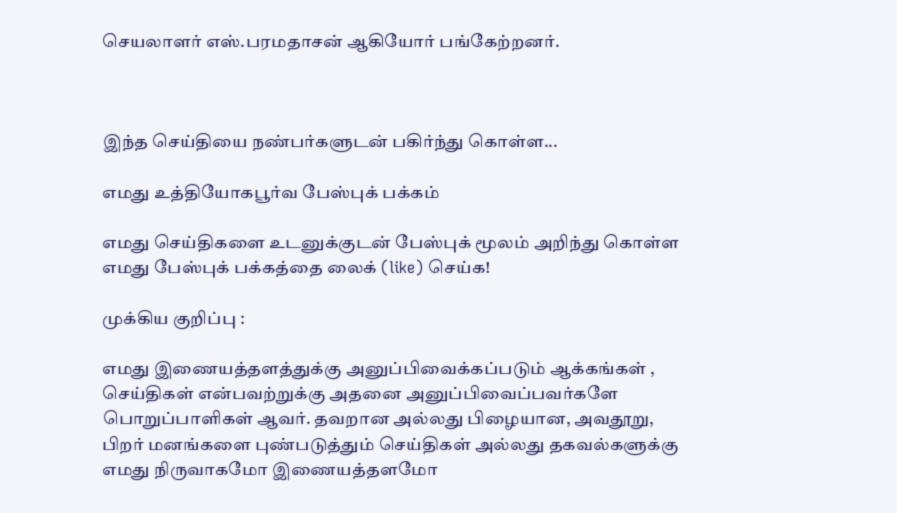செயலாளர் எஸ்.பரமதாசன் ஆகியோர் பங்கேற்றனர்.



இந்த செய்தியை நண்பர்களுடன் பகிர்ந்து கொள்ள...

எமது உத்தியோகபூர்வ பேஸ்புக் பக்கம்

எமது செய்திகளை உடனுக்குடன் பேஸ்புக் மூலம் அறிந்து கொள்ள எமது பேஸ்புக் பக்கத்தை லைக் (like) செய்க!

முக்கிய குறிப்பு :

எமது இணையத்தளத்துக்கு அனுப்பிவைக்கப்படும் ஆக்கங்கள் , செய்திகள் என்பவற்றுக்கு அதனை அனுப்பிவைப்பவர்களே பொறுப்பாளிகள் ஆவர். தவறான அல்லது பிழையான, அவதூறு, பிறர் மனங்களை புண்படுத்தும் செய்திகள் அல்லது தகவல்களுக்கு எமது நிருவாகமோ இணையத்தளமோ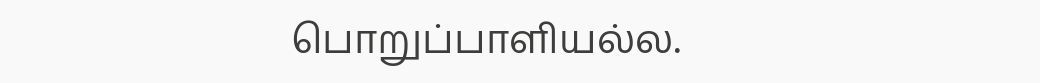பொறுப்பாளியல்ல.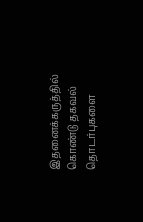இதனைக்கருத்தில் கொண்டு தகவல் தொடர்புகளை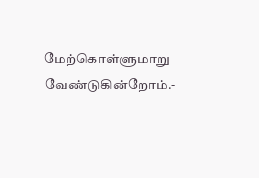மேற்கொள்ளுமாறு வேண்டுகின்றோம்.-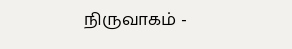நிருவாகம் -